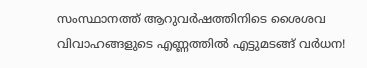സംസ്ഥാനത്ത് ആറുവർഷത്തിനിടെ ശൈശവ വിവാഹങ്ങളുടെ എണ്ണത്തിൽ എട്ടുമടങ്ങ് വർധന!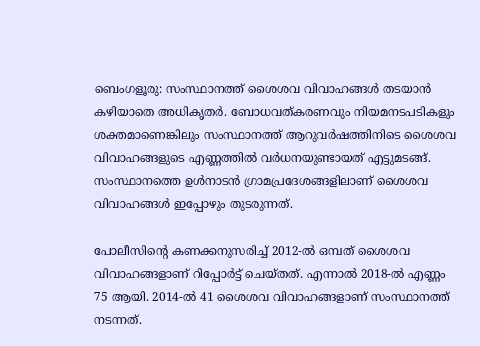ബെംഗളൂരു: സംസ്ഥാനത്ത് ശൈശവ വിവാഹങ്ങൾ തടയാൻ കഴിയാതെ അധികൃതർ. ബോധവത്കരണവും നിയമനടപടികളും ശക്തമാണെങ്കിലും സംസ്ഥാനത്ത് ആറുവർഷത്തിനിടെ ശൈശവ വിവാഹങ്ങളുടെ എണ്ണത്തിൽ വർധനയുണ്ടായത് എട്ടുമടങ്ങ്. സംസ്ഥാനത്തെ ഉൾനാടൻ ഗ്രാമപ്രദേശങ്ങളിലാണ് ശൈശവ വിവാഹങ്ങൾ ഇപ്പോഴും തുടരുന്നത്.

പോലീസിന്റെ കണക്കനുസരിച്ച് 2012-ൽ ഒമ്പത് ശൈശവ വിവാഹങ്ങളാണ് റിപ്പോർട്ട് ചെയ്തത്. എന്നാൽ 2018-ൽ എണ്ണം 75 ആയി. 2014-ൽ 41 ശൈശവ വിവാഹങ്ങളാണ് സംസ്ഥാനത്ത് നടന്നത്.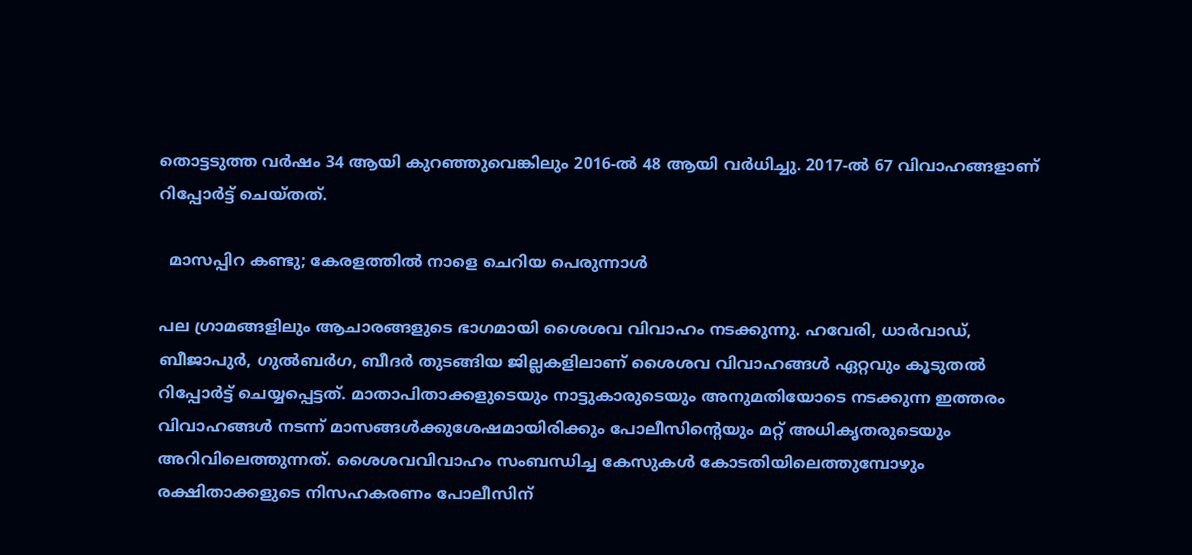തൊട്ടടുത്ത വർഷം 34 ആയി കുറഞ്ഞുവെങ്കിലും 2016-ൽ 48 ആയി വർധിച്ചു. 2017-ൽ 67 വിവാഹങ്ങളാണ് റിപ്പോർട്ട് ചെയ്തത്.

  മാസപ്പിറ കണ്ടു; കേരളത്തിൽ നാളെ ചെറിയ പെരുന്നാൾ

പല ഗ്രാമങ്ങളിലും ആചാരങ്ങളുടെ ഭാഗമായി ശൈശവ വിവാഹം നടക്കുന്നു. ഹവേരി, ധാർവാഡ്, ബീജാപുർ, ഗുൽബർഗ, ബീദർ തുടങ്ങിയ ജില്ലകളിലാണ് ശൈശവ വിവാഹങ്ങൾ ഏറ്റവും കൂടുതൽ റിപ്പോർട്ട് ചെയ്യപ്പെട്ടത്. മാതാപിതാക്കളുടെയും നാട്ടുകാരുടെയും അനുമതിയോടെ നടക്കുന്ന ഇത്തരം വിവാഹങ്ങൾ നടന്ന് മാസങ്ങൾക്കുശേഷമായിരിക്കും പോലീസിന്റെയും മറ്റ് അധികൃതരുടെയും അറിവിലെത്തുന്നത്. ശൈശവവിവാഹം സംബന്ധിച്ച കേസുകൾ കോടതിയിലെത്തുമ്പോഴും രക്ഷിതാക്കളുടെ നിസഹകരണം പോലീസിന്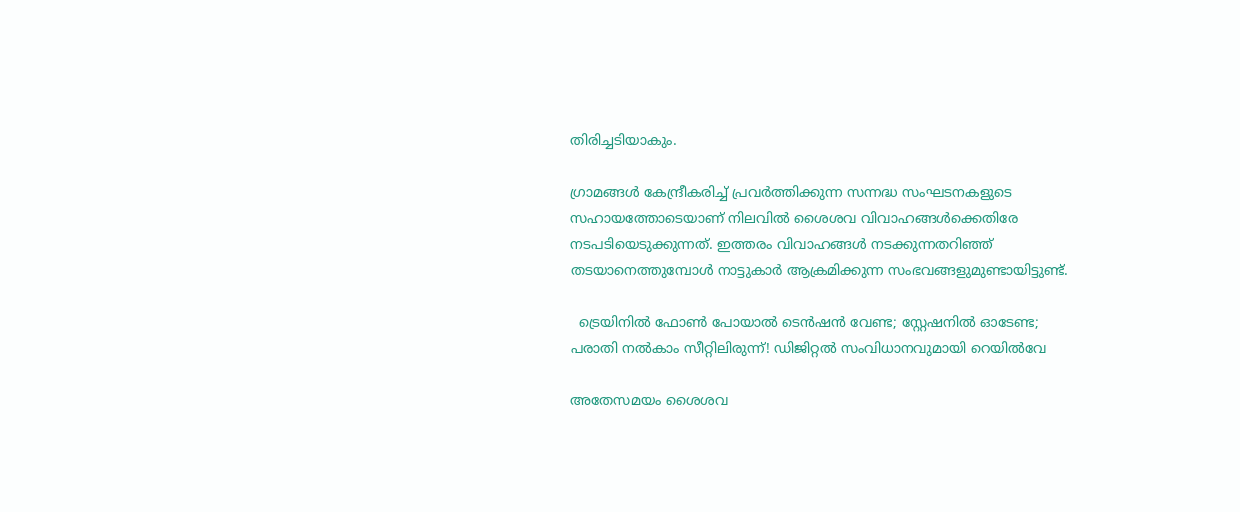തിരിച്ചടിയാകും.

ഗ്രാമങ്ങൾ കേന്ദ്രീകരിച്ച് പ്രവർത്തിക്കുന്ന സന്നദ്ധ സംഘടനകളുടെ സഹായത്തോടെയാണ് നിലവിൽ ശൈശവ വിവാഹങ്ങൾക്കെതിരേ നടപടിയെടുക്കുന്നത്. ഇത്തരം വിവാഹങ്ങൾ നടക്കുന്നതറിഞ്ഞ് തടയാനെത്തുമ്പോൾ നാട്ടുകാർ ആക്രമിക്കുന്ന സംഭവങ്ങളുമുണ്ടായിട്ടുണ്ട്.

  ട്രെയിനിൽ ഫോൺ പോയാൽ ടെൻഷൻ വേണ്ട; സ്റ്റേഷനിൽ ഓടേണ്ട; പരാതി നൽകാം സീറ്റിലിരുന്ന്! ഡിജിറ്റൽ സംവിധാനവുമായി റെയിൽവേ

അതേസമയം ശൈശവ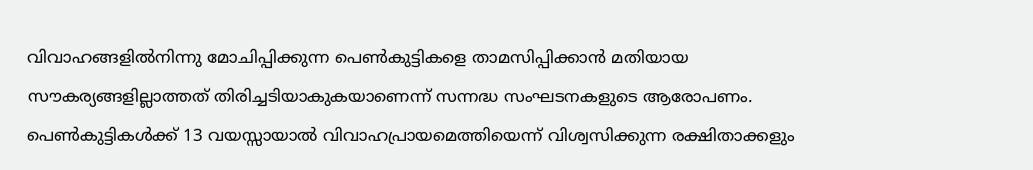വിവാഹങ്ങളിൽനിന്നു മോചിപ്പിക്കുന്ന പെൺകുട്ടികളെ താമസിപ്പിക്കാൻ മതിയായ സൗകര്യങ്ങളില്ലാത്തത് തിരിച്ചടിയാകുകയാണെന്ന് സന്നദ്ധ സംഘടനകളുടെ ആരോപണം. പെൺകുട്ടികൾക്ക് 13 വയസ്സായാൽ വിവാഹപ്രായമെത്തിയെന്ന് വിശ്വസിക്കുന്ന രക്ഷിതാക്കളും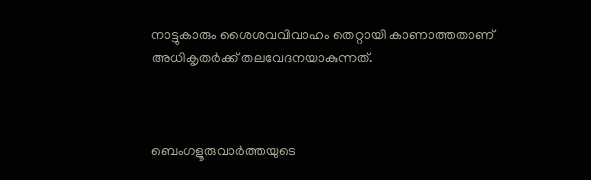നാട്ടുകാരും ശൈശവവിവാഹം തെറ്റായി കാണാത്തതാണ് അധികൃതർക്ക് തലവേദനയാകുന്നത്.



ബെംഗളൂരുവാർത്തയുടെ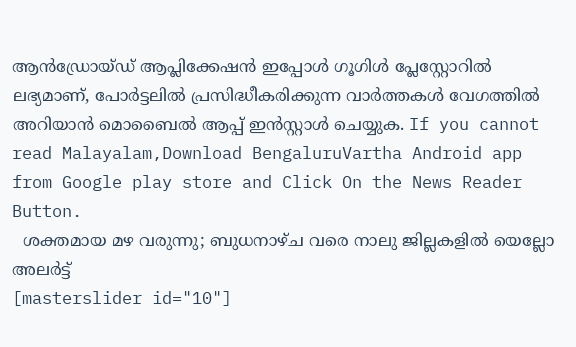ആൻഡ്രോയ്ഡ് ആപ്ലിക്കേഷൻ ഇപ്പോൾ ഗൂഗിൾ പ്ലേസ്റ്റോറിൽ ലഭ്യമാണ്, പോർട്ടലിൽ പ്രസിദ്ധീകരിക്കുന്ന വാർത്തകൾ വേഗത്തിൽ അറിയാൻ മൊബൈൽ ആപ്പ് ഇൻസ്റ്റാൾ ചെയ്യുക. If you cannot read Malayalam,Download BengaluruVartha Android app from Google play store and Click On the News Reader Button.
  ശക്തമായ മഴ വരുന്നു; ബുധനാഴ്ച വരെ നാലു ജില്ലകളില്‍ യെല്ലോ അലര്‍ട്ട്
[masterslider id="10"]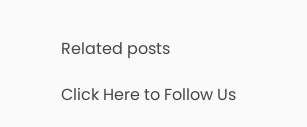Related posts

Click Here to Follow Us